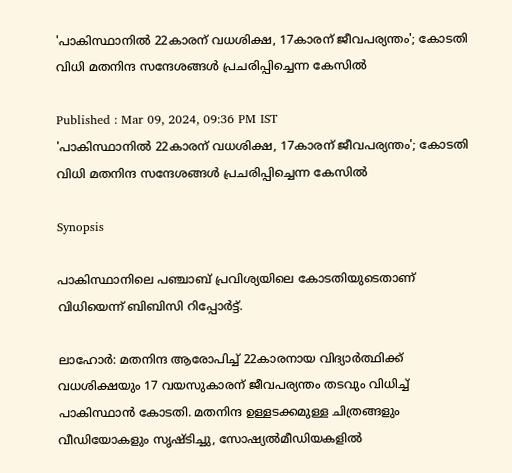'പാകിസ്ഥാനിൽ 22കാരന് വധശിക്ഷ, 17കാരന് ജീവപര്യന്തം'; കോടതി വിധി മതനിന്ദ സന്ദേശങ്ങൾ പ്രചരിപ്പിച്ചെന്ന കേസിൽ

Published : Mar 09, 2024, 09:36 PM IST
'പാകിസ്ഥാനിൽ 22കാരന് വധശിക്ഷ, 17കാരന് ജീവപര്യന്തം'; കോടതി വിധി മതനിന്ദ സന്ദേശങ്ങൾ പ്രചരിപ്പിച്ചെന്ന കേസിൽ

Synopsis

പാകിസ്ഥാനിലെ പഞ്ചാബ് പ്രവിശ്യയിലെ കോടതിയുടെതാണ് വിധിയെന്ന് ബിബിസി റിപ്പോര്‍ട്ട്.

ലാഹോര്‍: മതനിന്ദ ആരോപിച്ച് 22കാരനായ വിദ്യാര്‍ത്ഥിക്ക് വധശിക്ഷയും 17 വയസുകാരന് ജീവപര്യന്തം തടവും വിധിച്ച് പാകിസ്ഥാന്‍ കോടതി. മതനിന്ദ ഉള്ളടക്കമുള്ള ചിത്രങ്ങളും വീഡിയോകളും സൃഷ്ടിച്ചു, സോഷ്യല്‍മീഡിയകളില്‍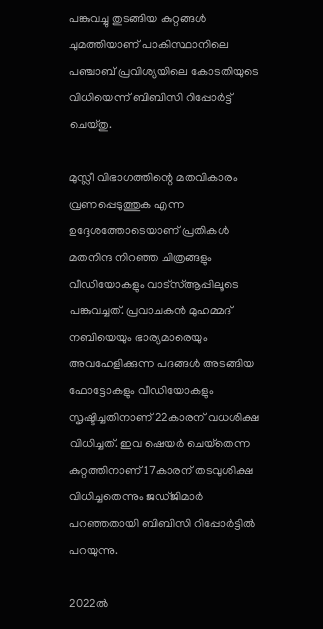പങ്കുവച്ചു തുടങ്ങിയ കുറ്റങ്ങള്‍ ചുമത്തിയാണ് പാകിസ്ഥാനിലെ പഞ്ചാബ് പ്രവിശ്യയിലെ കോടതിയുടെ വിധിയെന്ന് ബിബിസി റിപ്പോര്‍ട്ട് ചെയ്തു.

മുസ്ലീ വിഭാഗത്തിന്റെ മതവികാരം വ്രണപ്പെടുത്തുക എന്ന ഉദ്ദേശത്തോടെയാണ് പ്രതികള്‍ മതനിന്ദ നിറഞ്ഞ ചിത്രങ്ങളും വീഡിയോകളും വാട്‌സ്ആപ്പിലൂടെ പങ്കുവച്ചത്. പ്രവാചകന്‍ മുഹമ്മദ് നബിയെയും ഭാര്യമാരെയും അവഹേളിക്കുന്ന പദങ്ങള്‍ അടങ്ങിയ ഫോട്ടോകളും വീഡിയോകളും സൃഷ്ടിച്ചതിനാണ് 22കാരന് വധശിക്ഷ വിധിച്ചത്. ഇവ ഷെയര്‍ ചെയ്‌തെന്ന കുറ്റത്തിനാണ് 17കാരന് തടവുശിക്ഷ വിധിച്ചതെന്നും ജഡ്ജിമാര്‍ പറഞ്ഞതായി ബിബിസി റിപ്പോര്‍ട്ടില്‍ പറയുന്നു.

2022ല്‍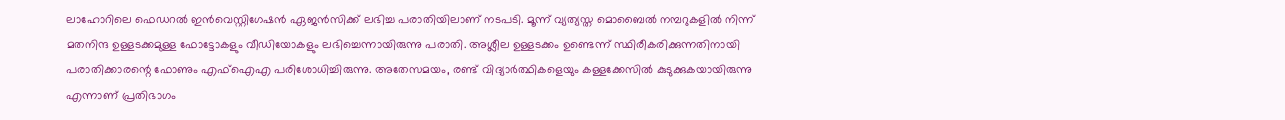ലാഹോറിലെ ഫെഡറല്‍ ഇന്‍വെസ്റ്റിഗേഷന്‍ ഏജന്‍സിക്ക് ലഭിച്ച പരാതിയിലാണ് നടപടി. മൂന്ന് വ്യത്യസ്ത മൊബൈല്‍ നമ്പറുകളില്‍ നിന്ന് മതനിന്ദ ഉള്ളടക്കമുള്ള ഫോട്ടോകളും വീഡിയോകളും ലഭിച്ചെന്നായിരുന്നു പരാതി. അശ്ലീല ഉള്ളടക്കം ഉണ്ടെന്ന് സ്ഥിരീകരിക്കുന്നതിനായി പരാതിക്കാരന്റെ ഫോണും എഫ്‌ഐഎ പരിശോധിച്ചിരുന്നു. അതേസമയം, രണ്ട് വിദ്യാര്‍ത്ഥികളെയും കള്ളക്കേസില്‍ കുടുക്കുകയായിരുന്നു എന്നാണ് പ്രതിഭാഗം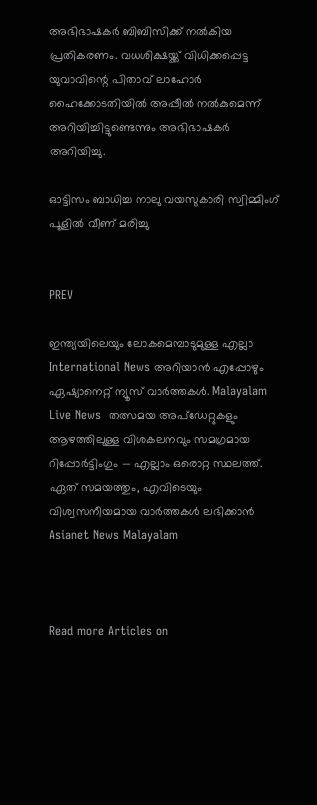അഭിഭാഷകര്‍ ബിബിസിക്ക് നല്‍കിയ പ്രതികരണം. വധശിക്ഷയ്ക്ക് വിധിക്കപ്പെട്ട യുവാവിന്റെ പിതാവ് ലാഹോര്‍ ഹൈക്കോടതിയില്‍ അപ്പീല്‍ നല്‍കുമെന്ന് അറിയിച്ചിട്ടുണ്ടെന്നും അഭിഭാഷകര്‍ അറിയിച്ചു.

ഓട്ടിസം ബാധിച്ച നാലു വയസുകാരി സ്വിമ്മിംഗ് പൂളില്‍ വീണ് മരിച്ചു


PREV

ഇന്ത്യയിലെയും ലോകമെമ്പാടുമുള്ള എല്ലാ International News അറിയാൻ എപ്പോഴും ഏഷ്യാനെറ്റ് ന്യൂസ് വാർത്തകൾ. Malayalam Live News  തത്സമയ അപ്‌ഡേറ്റുകളും ആഴത്തിലുള്ള വിശകലനവും സമഗ്രമായ റിപ്പോർട്ടിംഗും — എല്ലാം ഒരൊറ്റ സ്ഥലത്ത്. ഏത് സമയത്തും, എവിടെയും വിശ്വസനീയമായ വാർത്തകൾ ലഭിക്കാൻ Asianet News Malayalam



Read more Articles on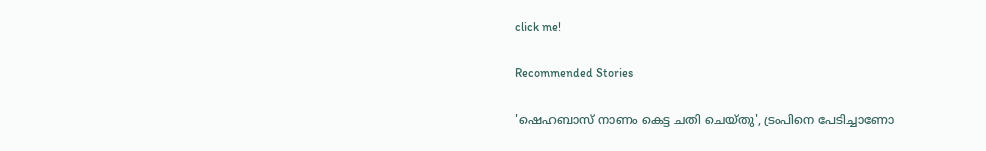click me!

Recommended Stories

'ഷെഹബാസ് നാണം കെട്ട ചതി ചെയ്തു', ട്രംപിനെ പേടിച്ചാണോ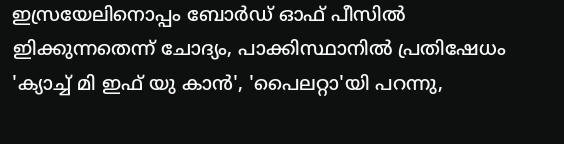ഇസ്രയേലിനൊപ്പം ബോർഡ് ഓഫ് പീസിൽ ഇിക്കുന്നതെന്ന് ചോദ്യം, പാക്കിസ്ഥാനിൽ പ്രതിഷേധം
'ക്യാച്ച് മി ഇഫ് യു കാൻ', 'പൈലറ്റാ'യി പറന്നു,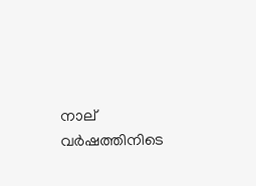നാല് വർഷത്തിനിടെ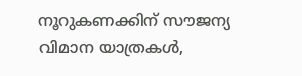നൂറുകണക്കിന് സൗജന്യ വിമാന യാത്രകൾ,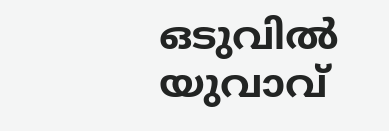ഒടുവിൽ യുവാവ്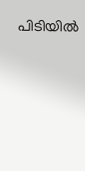പിടിയിൽ